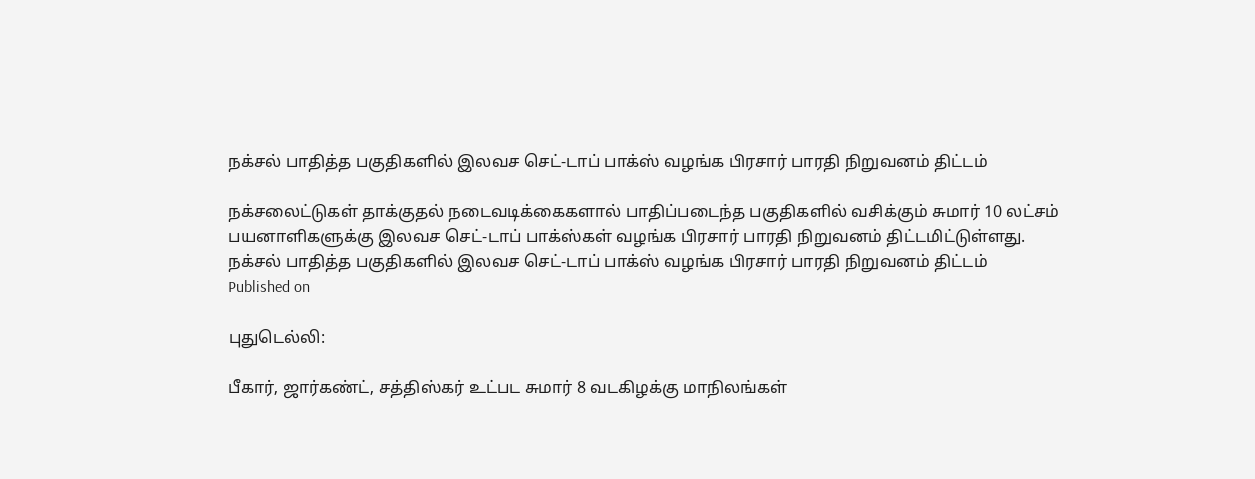நக்சல் பாதித்த பகுதிகளில் இலவச செட்-டாப் பாக்ஸ் வழங்க பிரசார் பாரதி நிறுவனம் திட்டம்

நக்சலைட்டுகள் தாக்குதல் நடைவடிக்கைகளால் பாதிப்படைந்த பகுதிகளில் வசிக்கும் சுமார் 10 லட்சம் பயனாளிகளுக்கு இலவச செட்-டாப் பாக்ஸ்கள் வழங்க பிரசார் பாரதி நிறுவனம் திட்டமிட்டுள்ளது.
நக்சல் பாதித்த பகுதிகளில் இலவச செட்-டாப் பாக்ஸ் வழங்க பிரசார் பாரதி நிறுவனம் திட்டம்
Published on

புதுடெல்லி:

பீகார், ஜார்கண்ட், சத்திஸ்கர் உட்பட சுமார் 8 வடகிழக்கு மாநிலங்கள்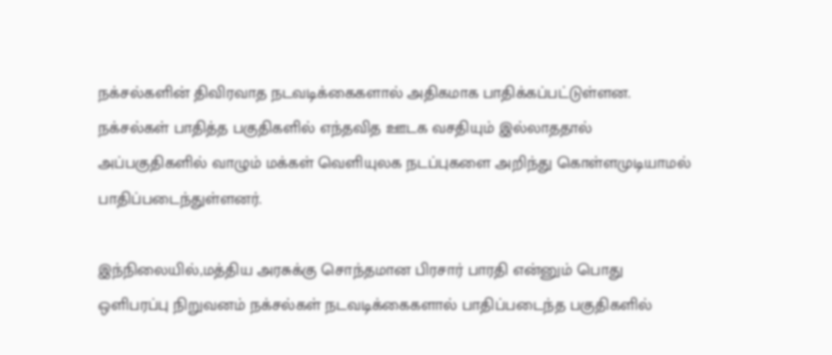நக்சல்களின் திவிரவாத நடவடிக்கைகளால் அதிகமாக பாதிக்கப்பட்டுள்ளன. நக்சல்கள் பாதித்த பகுதிகளில் எந்தவித ஊடக வசதியும் இல்லாததால் அப்பகுதிகளில் வாழும் மக்கள் வெளியுலக நடப்புகளை அறிந்து கொள்ளமுடியாமல் பாதிப்படைந்துள்ளனர்.

இந்நிலையில்,மத்திய அரசுக்கு சொந்தமான பிரசார் பாரதி என்னும் பொது ஒளிபரப்பு நிறுவனம் நக்சல்கள் நடவடிக்கைகளால் பாதிப்படைந்த பகுதிகளில்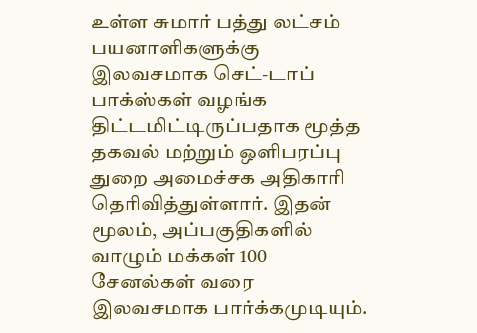உள்ள சுமார் பத்து லட்சம் பயனாளிகளுக்கு இலவசமாக செட்-டாப் பாக்ஸ்கள் வழங்க திட்டமிட்டிருப்பதாக மூத்த தகவல் மற்றும் ஒளிபரப்பு துறை அமைச்சக அதிகாரி தெரிவித்துள்ளார். இதன் மூலம், அப்பகுதிகளில் வாழும் மக்கள் 100 சேனல்கள் வரை இலவசமாக பார்க்கமுடியும்.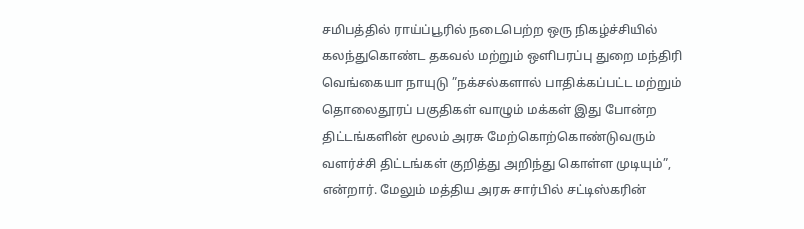சமிபத்தில் ராய்ப்பூரில் நடைபெற்ற ஒரு நிகழ்ச்சியில் கலந்துகொண்ட தகவல் மற்றும் ஒளிபரப்பு துறை மந்திரி வெங்கையா நாயுடு ”நக்சல்களால் பாதிக்கப்பட்ட மற்றும் தொலைதூரப் பகுதிகள் வாழும் மக்கள் இது போன்ற திட்டங்களின் மூலம் அரசு மேற்கொற்கொண்டுவரும் வளர்ச்சி திட்டங்கள் குறித்து அறிந்து கொள்ள முடியும்”, என்றார். மேலும் மத்திய அரசு சார்பில் சட்டிஸ்கரின்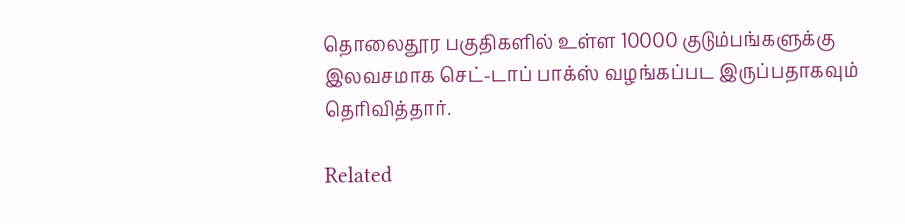தொலைதூர பகுதிகளில் உள்ள 10000 குடும்பங்களுக்கு இலவசமாக செட்-டாப் பாக்ஸ் வழங்கப்பட இருப்பதாகவும் தெரிவித்தார்.

Related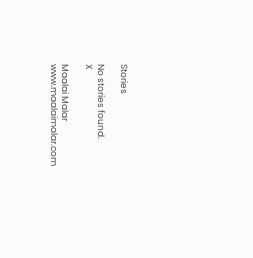Stories

No stories found.
X

Maalai Malar
www.maalaimalar.com